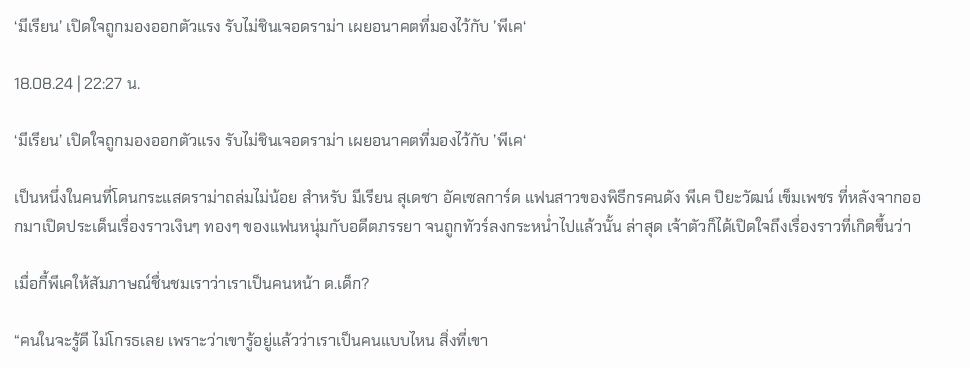‘มีเรียน’ เปิดใจถูกมองออกตัวแรง รับไม่ชินเจอดราม่า เผยอนาคตที่มองไว้กับ ’พีเค‘

18.08.24 | 22:27 น.

‘มีเรียน’ เปิดใจถูกมองออกตัวแรง รับไม่ชินเจอดราม่า เผยอนาคตที่มองไว้กับ ’พีเค‘

เป็นหนึ่งในคนที่โดนกระแสดราม่าถล่มไม่น้อย สำหรับ มีเรียน สุเดชา อัคเซลการ์ด แฟนสาวของพิธีกรคนดัง พีเค ปิยะวัฒน์ เข็มเพชร ที่หลังจากออกมาเปิดประเด็นเรื่องราวเงินๆ ทองๆ ของแฟนหนุ่มกับอดีตภรรยา จนถูกทัวร์ลงกระหน่ำไปแล้วนั้น ล่าสุด เจ้าตัวก็ได้เปิดใจถึงเรื่องราวที่เกิดขึ้นว่า

เมื่อกี้พีเคให้สัมภาษณ์ชื่นชมเราว่าเราเป็นคนหน้า ด.เด็ก?

“คนในจะรู้ดี ไม่โกรธเลย เพราะว่าเขารู้อยู่แล้วว่าเราเป็นคนแบบไหน สิ่งที่เขา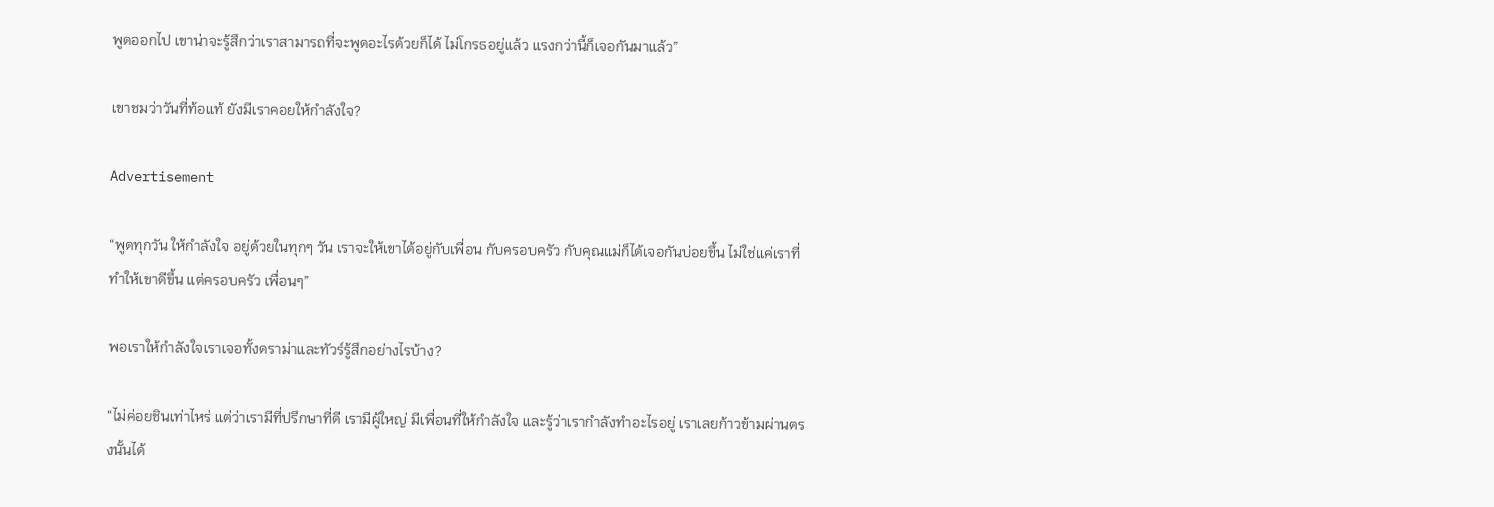พูดออกไป เขาน่าจะรู้สึกว่าเราสามารถที่จะพูดอะไรด้วยก็ได้ ไม่โกรธอยู่แล้ว แรงกว่านี้ก็เจอกันมาแล้ว”

เขาชมว่าวันที่ท้อแท้ ยังมีเราคอยให้กำลังใจ?

Advertisement

“พูดทุกวัน ให้กำลังใจ อยู่ด้วยในทุกๆ วัน เราจะให้เขาได้อยู่กับเพื่อน กับครอบครัว กับคุณแม่ก็ได้เจอกันบ่อยขึ้น ไม่ใช่แค่เราที่ทำให้เขาดีขึ้น แต่ครอบครัว เพื่อนๆ”

พอเราให้กำลังใจเราเจอทั้งดราม่าและทัวร์รู้สึกอย่างไรบ้าง?

“ไม่ค่อยชินเท่าไหร่ แต่ว่าเรามีที่ปรึกษาที่ดี เรามีผู้ใหญ่ มีเพื่อนที่ให้กำลังใจ และรู้ว่าเรากำลังทำอะไรอยู่ เราเลยก้าวข้ามผ่านตรงนั้นได้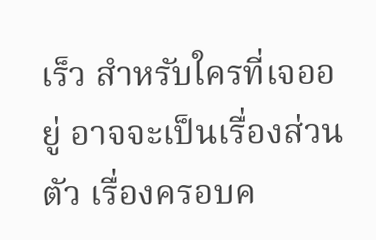เร็ว สำหรับใครที่เจออยู่ อาจจะเป็นเรื่องส่วนตัว เรื่องครอบค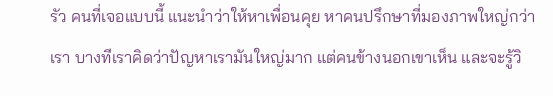รัว คนที่เจอแบบนี้ แนะนำว่าให้หาเพื่อนคุย หาคนปรึกษาที่มองภาพใหญ่กว่าเรา บางทีเราคิดว่าปัญหาเรามันใหญ่มาก แต่คนข้างนอกเขาเห็น และจะรู้วิ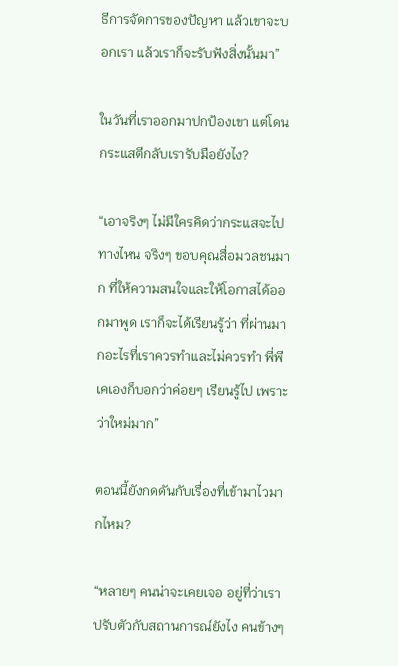ธีการจัดการของปัญหา แล้วเขาจะบอกเรา แล้วเราก็จะรับฟังสิ่งนั้นมา”

ในวันที่เราออกมาปกป้องเขา แต่โดนกระแสตีกลับเรารับมือยังไง?

“เอาจริงๆ ไม่มีใครคิดว่ากระแสจะไปทางไหน จริงๆ ขอบคุณสื่อมวลชนมาก ที่ให้ความสนใจและให้โอกาสได้ออกมาพูด เราก็จะได้เรียนรู้ว่า ที่ผ่านมากอะไรที่เราควรทำและไม่ควรทำ พี่พีเคเองก็บอกว่าค่อยๆ เรียนรู้ไป เพราะว่าใหม่มาก”

ตอนนี้ยังกดดันกับเรื่องที่เข้ามาไวมากไหม?

“หลายๆ คนน่าจะเคยเจอ อยู่ที่ว่าเราปรับตัวกับสถานการณ์ยังไง คนข้างๆ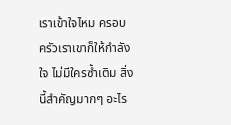เราเข้าใจไหม ครอบครัวเราเขาก็ให้กำลังใจ ไม่มีใครซ้ำเติม สิ่งนี้สำคัญมากๆ อะไร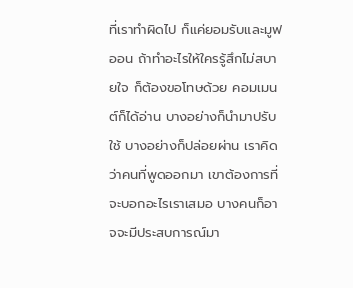ที่เราทำผิดไป ก็แค่ยอมรับและมูฟออน ถ้าทำอะไรให้ใครรู้สึกไม่สบายใจ ก็ต้องขอโทษด้วย คอมเมนต์ก็ได้อ่าน บางอย่างก็นำมาปรับใช้ บางอย่างก็ปล่อยผ่าน เราคิดว่าคนที่พูดออกมา เขาต้องการที่จะบอกอะไรเราเสมอ บางคนก็อาจจะมีประสบการณ์มา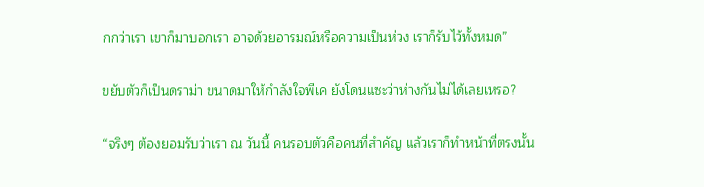กกว่าเรา เขาก็มาบอกเรา อาจด้วยอารมณ์หรือความเป็นห่วง เราก็รับไว้ทั้งหมด”

ขยับตัวก็เป็นดราม่า ขนาดมาให้กำลังใจพีเค ยังโดนแซะว่าห่างกันไม่ได้เลยเหรอ?

“จริงๆ ต้องยอมรับว่าเรา ณ วันนี้ คนรอบตัวคือคนที่สำคัญ แล้วเราก็ทำหน้าที่ตรงนั้น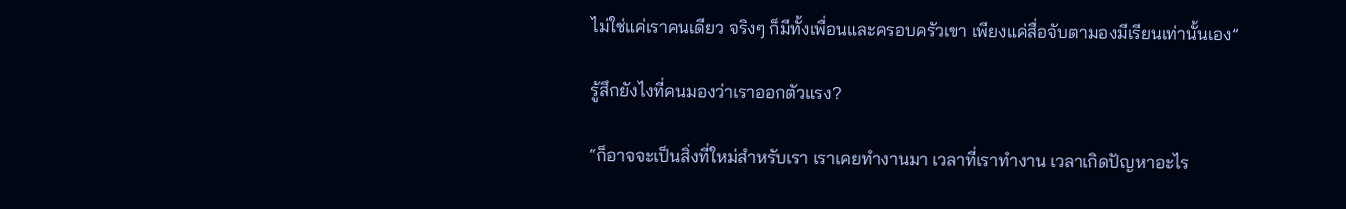ไม่ใช่แค่เราคนเดียว จริงๆ ก็มีทั้งเพื่อนและครอบครัวเขา เพียงแค่สื่อจับตามองมีเรียนเท่านั้นเอง”

รู้สึกยังไงที่คนมองว่าเราออกตัวแรง?

“ก็อาจจะเป็นสิ่งที่ใหม่สำหรับเรา เราเคยทำงานมา เวลาที่เราทำงาน เวลาเกิดปัญหาอะไร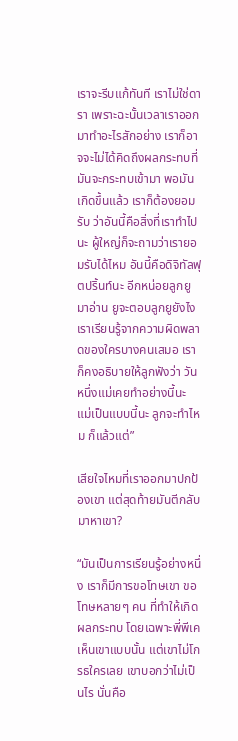เราจะรีบแก้ทันที เราไม่ใช่ดารา เพราะฉะนั้นเวลาเราออกมาทำอะไรสักอย่าง เราก็อาจจะไม่ได้คิดถึงผลกระทบที่มันจะกระทบเข้ามา พอมันเกิดขึ้นแล้ว เราก็ต้องยอมรับ ว่าอันนี้คือสิ่งที่เราทำไปนะ ผู้ใหญ่ก็จะถามว่าเรายอมรับได้ไหม อันนี้คือดิจิทัลฟุตปริ้นท์นะ อีกหน่อยลูกยูมาอ่าน ยูจะตอบลูกยูยังไง เราเรียนรู้จากความผิดพลาดของใครบางคนเสมอ เราก็คงอธิบายให้ลูกฟังว่า วันหนึ่งแม่เคยทำอย่างนี้นะ แม่เป็นแบบนี้นะ ลูกจะทำไหม ก็แล้วแต่”

เสียใจไหมที่เราออกมาปกป้องเขา แต่สุดท้ายมันตีกลับมาหาเขา?

“มันเป็นการเรียนรู้อย่างหนึ่ง เราก็มีการขอโทษเขา ขอโทษหลายๆ คน ที่ทำให้เกิดผลกระทบ โดยเฉพาะพี่พีเค เห็นเขาแบบนั้น แต่เขาไม่โกรธใครเลย เขาบอกว่าไม่เป็นไร นั่นคือ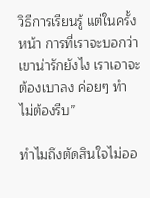วิธีการเรียนรู้ แต่ในครั้งหน้า การที่เราจะบอกว่าเขาน่ารักยังไง เราเอาจะต้องเบาลง ค่อยๆ ทำ ไม่ต้องรีบ”

ทำไมถึงตัดสินใจไม่ออ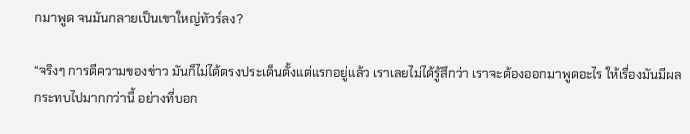กมาพูด จนมันกลายเป็นเขาใหญ่ทัวร์ลง?

“จริงๆ การตีความของข่าว มันก็ไม่ได้ตรงประเด็นตั้งแต่แรกอยู่แล้ว เราเลยไม่ได้รู้สึกว่า เราจะต้องออกมาพูดอะไร ให้เรื่องมันมีผลกระทบไปมากกว่านี้ อย่างที่บอก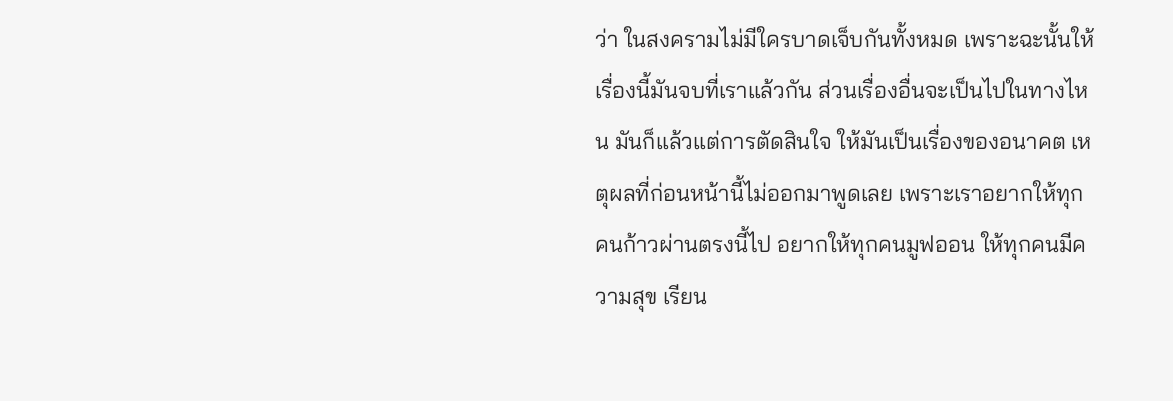ว่า ในสงครามไม่มีใครบาดเจ็บกันทั้งหมด เพราะฉะนั้นให้เรื่องนี้มันจบที่เราแล้วกัน ส่วนเรื่องอื่นจะเป็นไปในทางไหน มันก็แล้วแต่การตัดสินใจ ให้มันเป็นเรื่องของอนาคต เหตุผลที่ก่อนหน้านี้ไม่ออกมาพูดเลย เพราะเราอยากให้ทุกคนก้าวผ่านตรงนี้ไป อยากให้ทุกคนมูฟออน ให้ทุกคนมีความสุข เรียน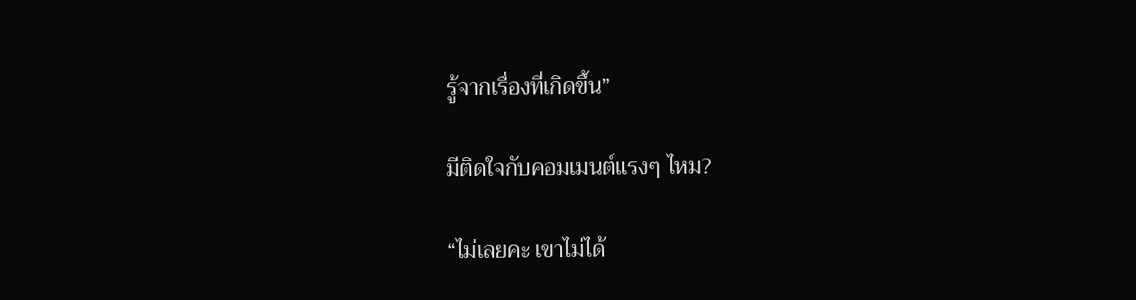รู้จากเรื่องที่เกิดขึ้น”

มีติดใจกับคอมเมนต์แรงๆ ไหม?

“ไม่เลยคะ เขาไม่ได้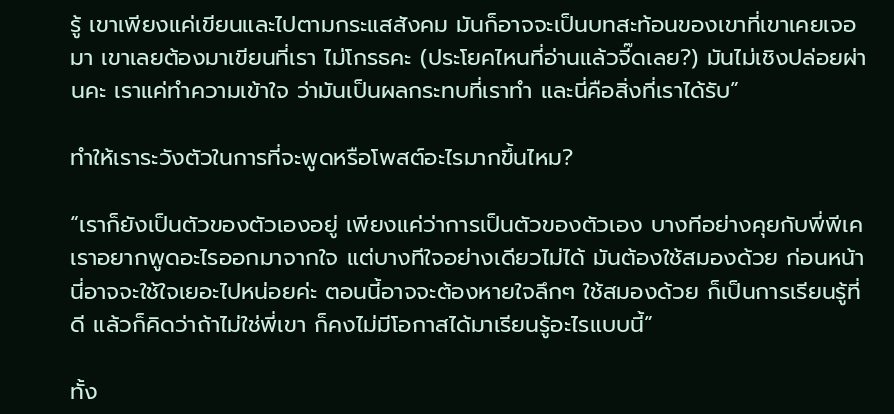รู้ เขาเพียงแค่เขียนและไปตามกระแสสังคม มันก็อาจจะเป็นบทสะท้อนของเขาที่เขาเคยเจอมา เขาเลยต้องมาเขียนที่เรา ไม่โกรธคะ (ประโยคไหนที่อ่านแล้วจี๊ดเลย?) มันไม่เชิงปล่อยผ่านคะ เราแค่ทำความเข้าใจ ว่ามันเป็นผลกระทบที่เราทำ และนี่คือสิ่งที่เราได้รับ”

ทำให้เราระวังตัวในการที่จะพูดหรือโพสต์อะไรมากขึ้นไหม?

“เราก็ยังเป็นตัวของตัวเองอยู่ เพียงแค่ว่าการเป็นตัวของตัวเอง บางทีอย่างคุยกับพี่พีเค เราอยากพูดอะไรออกมาจากใจ แต่บางทีใจอย่างเดียวไม่ได้ มันต้องใช้สมองด้วย ก่อนหน้านี่อาจจะใช้ใจเยอะไปหน่อยค่ะ ตอนนี้อาจจะต้องหายใจลึกๆ ใช้สมองด้วย ก็เป็นการเรียนรู้ที่ดี แล้วก็คิดว่าถ้าไม่ใช่พี่เขา ก็คงไม่มีโอกาสได้มาเรียนรู้อะไรแบบนี้”

ทั้ง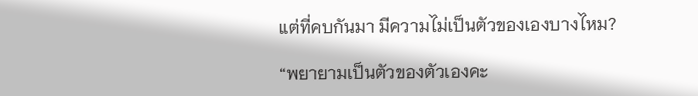แต่ที่คบกันมา มีความไม่เป็นตัวของเองบางไหม?

“พยายามเป็นตัวของตัวเองคะ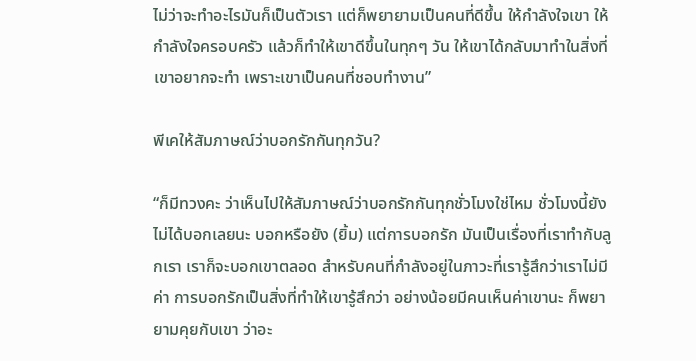ไม่ว่าจะทำอะไรมันก็เป็นตัวเรา แต่ก็พยายามเป็นคนที่ดีขึ้น ให้กำลังใจเขา ให้กำลังใจครอบครัว แล้วก็ทำให้เขาดีขึ้นในทุกๆ วัน ให้เขาได้กลับมาทำในสิ่งที่เขาอยากจะทำ เพราะเขาเป็นคนที่ชอบทำงาน”

พีเคให้สัมภาษณ์ว่าบอกรักกันทุกวัน?

“ก็มีทวงคะ ว่าเห็นไปให้สัมภาษณ์ว่าบอกรักกันทุกชั่วโมงใช่ไหม ชั่วโมงนี้ยังไม่ได้บอกเลยนะ บอกหรือยัง (ยิ้ม) แต่การบอกรัก มันเป็นเรื่องที่เราทำกับลูกเรา เราก็จะบอกเขาตลอด สำหรับคนที่กำลังอยู่ในภาวะที่เรารู้สึกว่าเราไม่มีค่า การบอกรักเป็นสิ่งที่ทำให้เขารู้สึกว่า อย่างน้อยมีคนเห็นค่าเขานะ ก็พยายามคุยกับเขา ว่าอะ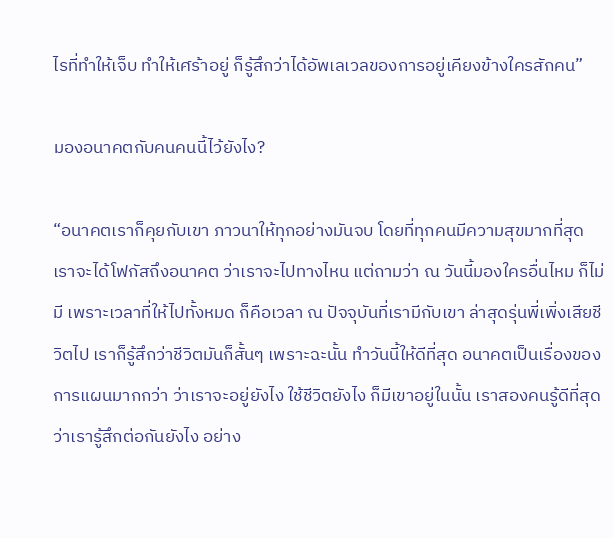ไรที่ทำให้เจ็บ ทำให้เศร้าอยู่ ก็รู้สึกว่าได้อัพเลเวลของการอยู่เคียงข้างใครสักคน”

มองอนาคตกับคนคนนี้ไว้ยังไง?

“อนาคตเราก็คุยกับเขา ภาวนาให้ทุกอย่างมันจบ โดยที่ทุกคนมีความสุขมากที่สุด เราจะได้โฟกัสถึงอนาคต ว่าเราจะไปทางไหน แต่ถามว่า ณ วันนี้มองใครอื่นไหม ก็ไม่มี เพราะเวลาที่ให้ไปทั้งหมด ก็คือเวลา ณ ปัจจุบันที่เรามีกับเขา ล่าสุดรุ่นพี่เพิ่งเสียชีวิตไป เราก็รู้สึกว่าชีวิตมันก็สั้นๆ เพราะฉะนั้น ทำวันนี้ให้ดีที่สุด อนาคตเป็นเรื่องของการแผนมากกว่า ว่าเราจะอยู่ยังไง ใช้ชีวิตยังไง ก็มีเขาอยู่ในนั้น เราสองคนรู้ดีที่สุด ว่าเรารู้สึกต่อกันยังไง อย่าง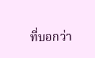ที่บอกว่า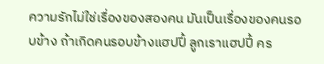ความรักไม่ใช่เรื่องของสองคน มันเป็นเรื่องของคนรอบข้าง ถ้าเกิดคนรอบข้างแฮปปี้ ลูกเราแฮปปี้ คร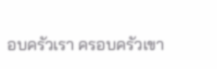อบครัวเรา ครอบครัวเขา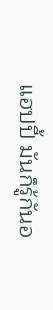แฮปปี้ มันก็รู้กันอ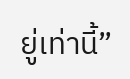ยู่เท่านี้”